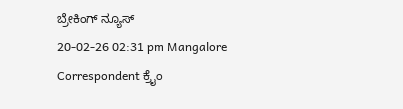ಬ್ರೇಕಿಂಗ್ ನ್ಯೂಸ್
20-02-26 02:31 pm Mangalore Correspondent ಕ್ರೈಂ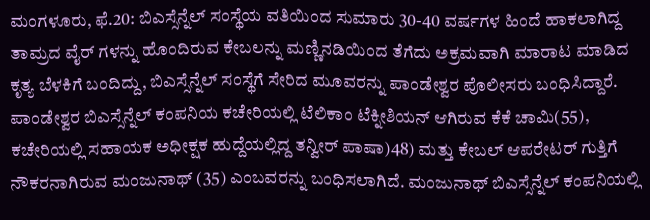ಮಂಗಳೂರು, ಫೆ.20: ಬಿಎಸ್ಸೆನ್ನೆಲ್ ಸಂಸ್ಥೆಯ ವತಿಯಿಂದ ಸುಮಾರು 30-40 ವರ್ಷಗಳ ಹಿಂದೆ ಹಾಕಲಾಗಿದ್ದ ತಾಮ್ರದ ವೈರ್ ಗಳನ್ನು ಹೊಂದಿರುವ ಕೇಬಲನ್ನು ಮಣ್ಣಿನಡಿಯಿಂದ ತೆಗೆದು ಅಕ್ರಮವಾಗಿ ಮಾರಾಟ ಮಾಡಿದ ಕೃತ್ಯ ಬೆಳಕಿಗೆ ಬಂದಿದ್ದು, ಬಿಎಸ್ಸೆನ್ನೆಲ್ ಸಂಸ್ಥೆಗೆ ಸೇರಿದ ಮೂವರನ್ನು ಪಾಂಡೇಶ್ವರ ಪೊಲೀಸರು ಬಂಧಿಸಿದ್ದಾರೆ.
ಪಾಂಡೇಶ್ವರ ಬಿಎಸ್ಸೆನ್ನೆಲ್ ಕಂಪನಿಯ ಕಚೇರಿಯಲ್ಲಿ ಟೆಲಿಕಾಂ ಟೆಕ್ನೀಶಿಯನ್ ಆಗಿರುವ ಕೆಕೆ ಚಾಮಿ(55), ಕಚೇರಿಯಲ್ಲಿ ಸಹಾಯಕ ಅಧೀಕ್ಷಕ ಹುದ್ದೆಯಲ್ಲಿದ್ದ ತನ್ವೀರ್ ಪಾಷಾ)48) ಮತ್ತು ಕೇಬಲ್ ಆಪರೇಟರ್ ಗುತ್ತಿಗೆ ನೌಕರನಾಗಿರುವ ಮಂಜುನಾಥ್ (35) ಎಂಬವರನ್ನು ಬಂಧಿಸಲಾಗಿದೆ. ಮಂಜುನಾಥ್ ಬಿಎಸ್ಸೆನ್ನೆಲ್ ಕಂಪನಿಯಲ್ಲಿ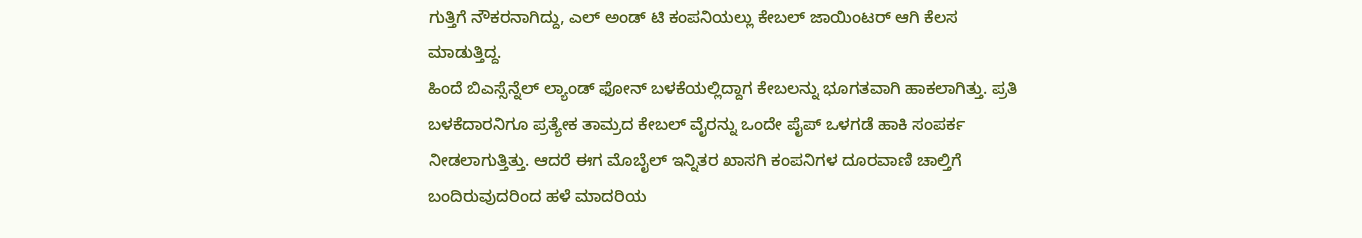ಗುತ್ತಿಗೆ ನೌಕರನಾಗಿದ್ದು, ಎಲ್ ಅಂಡ್ ಟಿ ಕಂಪನಿಯಲ್ಲು ಕೇಬಲ್ ಜಾಯಿಂಟರ್ ಆಗಿ ಕೆಲಸ ಮಾಡುತ್ತಿದ್ದ.
ಹಿಂದೆ ಬಿಎಸ್ಸೆನ್ನೆಲ್ ಲ್ಯಾಂಡ್ ಫೋನ್ ಬಳಕೆಯಲ್ಲಿದ್ದಾಗ ಕೇಬಲನ್ನು ಭೂಗತವಾಗಿ ಹಾಕಲಾಗಿತ್ತು. ಪ್ರತಿ ಬಳಕೆದಾರನಿಗೂ ಪ್ರತ್ಯೇಕ ತಾಮ್ರದ ಕೇಬಲ್ ವೈರನ್ನು ಒಂದೇ ಪೈಪ್ ಒಳಗಡೆ ಹಾಕಿ ಸಂಪರ್ಕ ನೀಡಲಾಗುತ್ತಿತ್ತು. ಆದರೆ ಈಗ ಮೊಬೈಲ್ ಇನ್ನಿತರ ಖಾಸಗಿ ಕಂಪನಿಗಳ ದೂರವಾಣಿ ಚಾಲ್ತಿಗೆ ಬಂದಿರುವುದರಿಂದ ಹಳೆ ಮಾದರಿಯ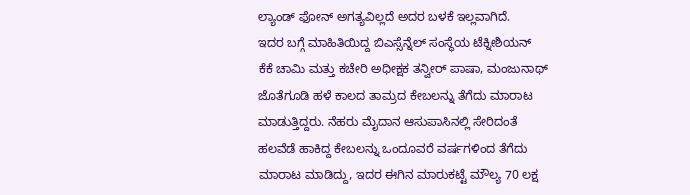ಲ್ಯಾಂಡ್ ಫೋನ್ ಅಗತ್ಯವಿಲ್ಲದೆ ಅದರ ಬಳಕೆ ಇಲ್ಲವಾಗಿದೆ.
ಇದರ ಬಗ್ಗೆ ಮಾಹಿತಿಯಿದ್ದ ಬಿಎಸ್ಸೆನ್ನೆಲ್ ಸಂಸ್ಥೆಯ ಟೆಕ್ನೀಶಿಯನ್ ಕೆಕೆ ಚಾಮಿ ಮತ್ತು ಕಚೇರಿ ಅಧೀಕ್ಷಕ ತನ್ವೀರ್ ಪಾಷಾ, ಮಂಜುನಾಥ್ ಜೊತೆಗೂಡಿ ಹಳೆ ಕಾಲದ ತಾಮ್ರದ ಕೇಬಲನ್ನು ತೆಗೆದು ಮಾರಾಟ ಮಾಡುತ್ತಿದ್ದರು. ನೆಹರು ಮೈದಾನ ಆಸುಪಾಸಿನಲ್ಲಿ ಸೇರಿದಂತೆ ಹಲವೆಡೆ ಹಾಕಿದ್ದ ಕೇಬಲನ್ನು ಒಂದೂವರೆ ವರ್ಷಗಳಿಂದ ತೆಗೆದು ಮಾರಾಟ ಮಾಡಿದ್ದು, ಇದರ ಈಗಿನ ಮಾರುಕಟ್ಟೆ ಮೌಲ್ಯ 70 ಲಕ್ಷ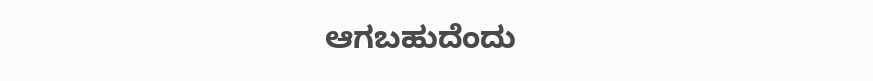ಆಗಬಹುದೆಂದು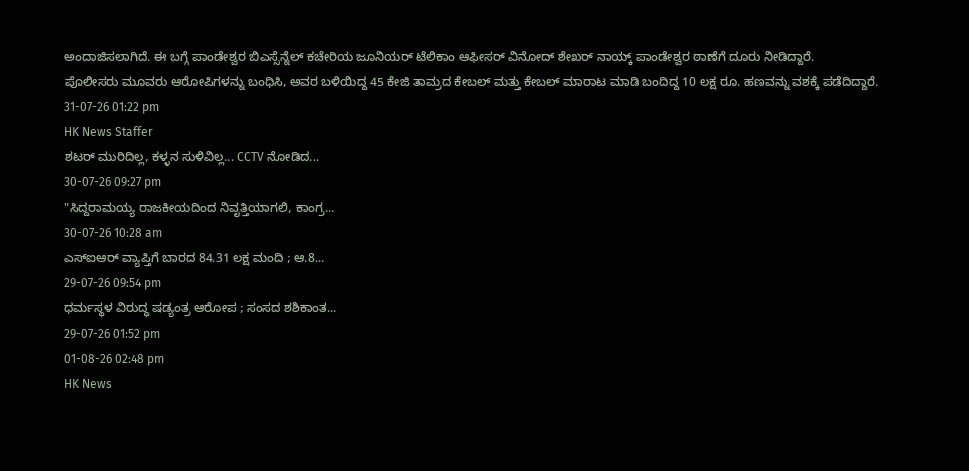ಅಂದಾಜಿಸಲಾಗಿದೆ. ಈ ಬಗ್ಗೆ ಪಾಂಡೇಶ್ವರ ಬಿಎಸ್ಸೆನ್ನೆಲ್ ಕಚೇರಿಯ ಜೂನಿಯರ್ ಟೆಲಿಕಾಂ ಆಫೀಸರ್ ವಿನೋದ್ ಶೇಖರ್ ನಾಯ್ಕ್ ಪಾಂಡೇಶ್ವರ ಠಾಣೆಗೆ ದೂರು ನೀಡಿದ್ದಾರೆ.
ಪೊಲೀಸರು ಮೂವರು ಆರೋಪಿಗಳನ್ನು ಬಂಧಿಸಿ, ಅವರ ಬಳಿಯಿದ್ದ 45 ಕೇಜಿ ತಾಮ್ರದ ಕೇಬಲ್ ಮತ್ತು ಕೇಬಲ್ ಮಾರಾಟ ಮಾಡಿ ಬಂದಿದ್ದ 10 ಲಕ್ಷ ರೂ. ಹಣವನ್ನು ವಶಕ್ಕೆ ಪಡೆದಿದ್ದಾರೆ.
31-07-26 01:22 pm
HK News Staffer
ಶಟರ್ ಮುರಿದಿಲ್ಲ, ಕಳ್ಳನ ಸುಳಿವಿಲ್ಲ... CCTV ನೋಡಿದ...
30-07-26 09:27 pm
"ಸಿದ್ದರಾಮಯ್ಯ ರಾಜಕೀಯದಿಂದ ನಿವೃತ್ತಿಯಾಗಲಿ, ಕಾಂಗ್ರ...
30-07-26 10:28 am
ಎಸ್ಐಆರ್ ವ್ಯಾಪ್ತಿಗೆ ಬಾರದ 84.31 ಲಕ್ಷ ಮಂದಿ ; ಆ.8...
29-07-26 09:54 pm
ಧರ್ಮಸ್ಥಳ ವಿರುದ್ಧ ಷಡ್ಯಂತ್ರ ಆರೋಪ ; ಸಂಸದ ಶಶಿಕಾಂತ...
29-07-26 01:52 pm
01-08-26 02:48 pm
HK News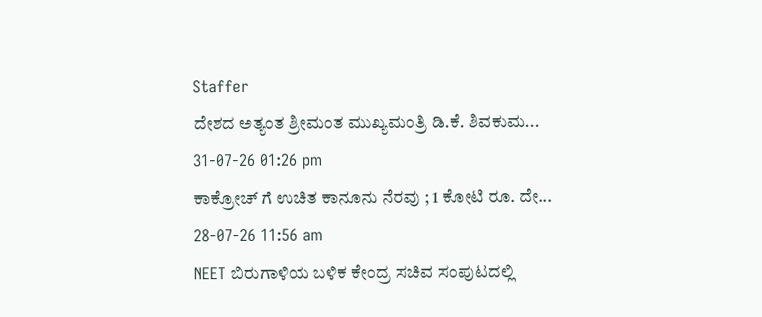Staffer
ದೇಶದ ಅತ್ಯಂತ ಶ್ರೀಮಂತ ಮುಖ್ಯಮಂತ್ರಿ ಡಿ.ಕೆ. ಶಿವಕುಮ...
31-07-26 01:26 pm
ಕಾಕ್ರೋಚ್ ಗೆ ಉಚಿತ ಕಾನೂನು ನೆರವು ; 1 ಕೋಟಿ ರೂ. ದೇ...
28-07-26 11:56 am
NEET ಬಿರುಗಾಳಿಯ ಬಳಿಕ ಕೇಂದ್ರ ಸಚಿವ ಸಂಪುಟದಲ್ಲಿ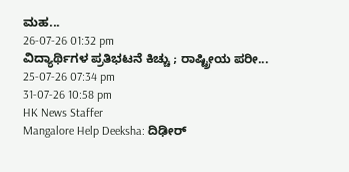ಮಹ...
26-07-26 01:32 pm
ವಿದ್ಯಾರ್ಥಿಗಳ ಪ್ರತಿಭಟನೆ ಕಿಚ್ಚು ; ರಾಷ್ಟ್ರೀಯ ಪರೀ...
25-07-26 07:34 pm
31-07-26 10:58 pm
HK News Staffer
Mangalore Help Deeksha: ದಿಢೀರ್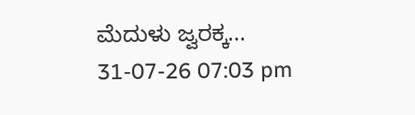ಮೆದುಳು ಜ್ವರಕ್ಕ...
31-07-26 07:03 pm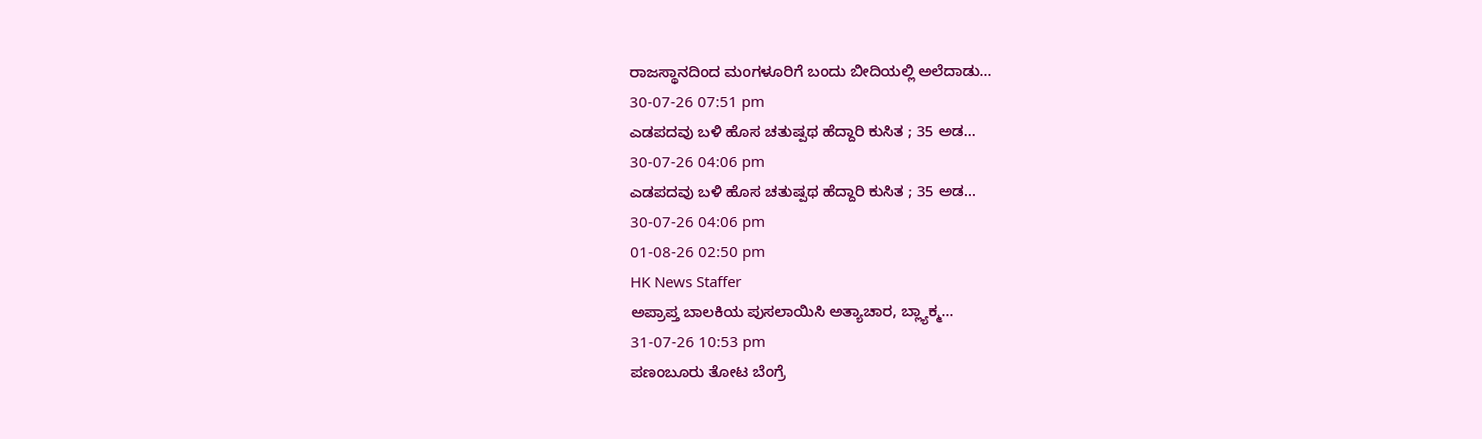ರಾಜಸ್ಥಾನದಿಂದ ಮಂಗಳೂರಿಗೆ ಬಂದು ಬೀದಿಯಲ್ಲಿ ಅಲೆದಾಡು...
30-07-26 07:51 pm
ಎಡಪದವು ಬಳಿ ಹೊಸ ಚತುಷ್ಪಥ ಹೆದ್ದಾರಿ ಕುಸಿತ ; 35 ಅಡ...
30-07-26 04:06 pm
ಎಡಪದವು ಬಳಿ ಹೊಸ ಚತುಷ್ಪಥ ಹೆದ್ದಾರಿ ಕುಸಿತ ; 35 ಅಡ...
30-07-26 04:06 pm
01-08-26 02:50 pm
HK News Staffer
ಅಪ್ರಾಪ್ತ ಬಾಲಕಿಯ ಪುಸಲಾಯಿಸಿ ಅತ್ಯಾಚಾರ, ಬ್ಲ್ಯಾಕ್ಮ...
31-07-26 10:53 pm
ಪಣಂಬೂರು ತೋಟ ಬೆಂಗ್ರೆ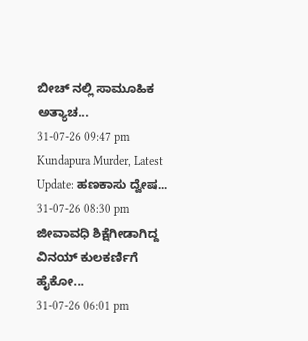ಬೀಚ್ ನಲ್ಲಿ ಸಾಮೂಹಿಕ ಅತ್ಯಾಚ...
31-07-26 09:47 pm
Kundapura Murder, Latest Update: ಹಣಕಾಸು ದ್ವೇಷ...
31-07-26 08:30 pm
ಜೀವಾವಧಿ ಶಿಕ್ಷೆಗೀಡಾಗಿದ್ದ ವಿನಯ್ ಕುಲಕರ್ಣಿಗೆ ಹೈಕೋ...
31-07-26 06:01 pm